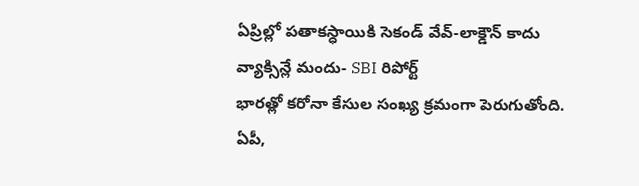ఏప్రిల్లో పతాకస్ధాయికి సెకండ్ వేవ్-లాక్డౌన్ కాదు వ్యాక్సిన్లే మందు- SBI రిపోర్ట్
భారత్లో కరోనా కేసుల సంఖ్య క్రమంగా పెరుగుతోంది. ఏపీ,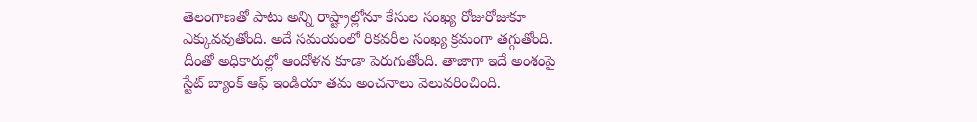తెలంగాణతో పాటు అన్ని రాష్ట్రాల్లోనూ కేసుల సంఖ్య రోజురోజుకూ ఎక్కువవుతోంది. అదే సమయంలో రికవరీల సంఖ్య క్రమంగా తగ్గుతోంది. దీంతో అధికారుల్లో ఆందోళన కూడా పెరుగుతోంది. తాజాగా ఇదే అంశంపై స్టేట్ బ్యాంక్ ఆఫ్ ఇండియా తమ అంచనాలు వెలువరించింది.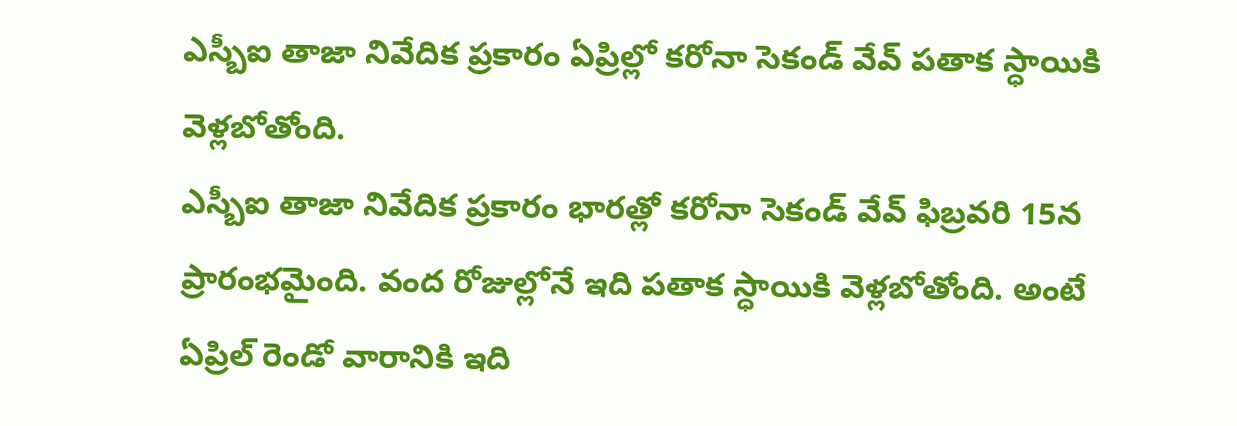ఎస్బీఐ తాజా నివేదిక ప్రకారం ఏప్రిల్లో కరోనా సెకండ్ వేవ్ పతాక స్ధాయికి వెళ్లబోతోంది.
ఎస్బీఐ తాజా నివేదిక ప్రకారం భారత్లో కరోనా సెకండ్ వేవ్ ఫిబ్రవరి 15న ప్రారంభమైంది. వంద రోజుల్లోనే ఇది పతాక స్ధాయికి వెళ్లబోతోంది. అంటే ఏప్రిల్ రెండో వారానికి ఇది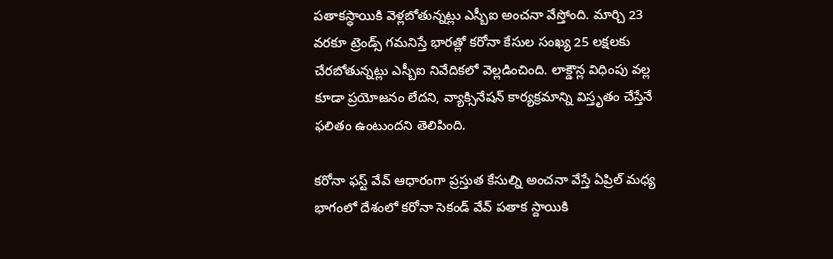పతాకస్ధాయికి వెళ్లబోతున్నట్లు ఎస్బీఐ అంచనా వేస్తోంది. మార్చి 23 వరకూ ట్రెండ్స్ గమనిస్తే భారత్లో కరోనా కేసుల సంఖ్య 25 లక్షలకు చేరబోతున్నట్లు ఎస్బీఐ నివేదికలో వెల్లడించింది. లాక్డౌన్ల విధింపు వల్ల కూడా ప్రయోజనం లేదని, వ్యాక్సినేషన్ కార్యక్రమాన్ని విస్తృతం చేస్తేనే ఫలితం ఉంటుందని తెలిపింది.

కరోనా ఫస్ట్ వేవ్ ఆధారంగా ప్రస్తుత కేసుల్ని అంచనా వేస్తే ఏప్రిల్ మధ్య భాగంలో దేశంలో కరోనా సెకండ్ వేవ్ పతాక స్దాయికి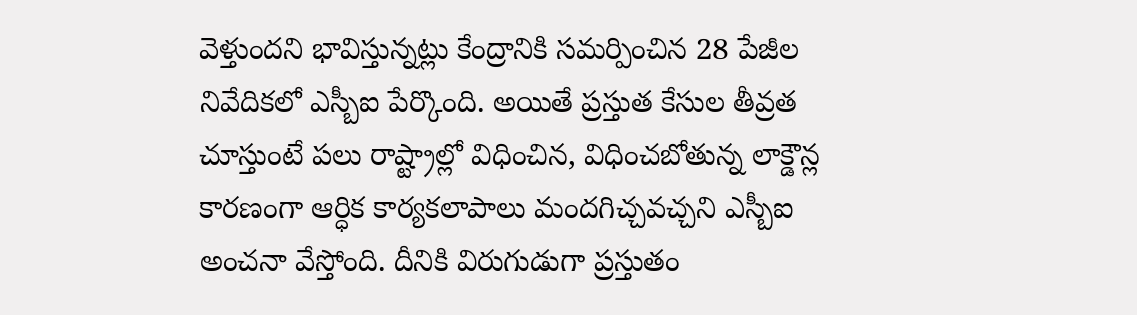వెళ్తుందని భావిస్తున్నట్లు కేంద్రానికి సమర్పించిన 28 పేజీల నివేదికలో ఎస్బీఐ పేర్కొంది. అయితే ప్రస్తుత కేసుల తీవ్రత చూస్తుంటే పలు రాష్ట్రాల్లో విధించిన, విధించబోతున్న లాక్డౌన్ల కారణంగా ఆర్ధిక కార్యకలాపాలు మందగిచ్చవచ్చని ఎస్బీఐ అంచనా వేస్తోంది. దీనికి విరుగుడుగా ప్రస్తుతం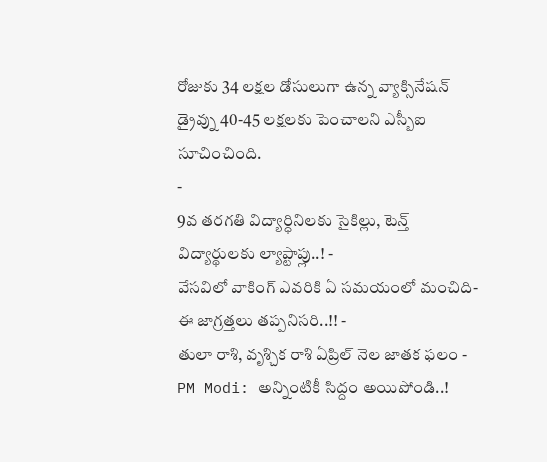రోజుకు 34 లక్షల డోసులుగా ఉన్న వ్యాక్సినేషన్ డ్రైవ్ను 40-45 లక్షలకు పెంచాలని ఎస్బీఐ సూచించింది.
-
9వ తరగతి విద్యార్ధినిలకు సైకిల్లు, టెన్త్ విద్యార్థులకు ల్యాప్టాప్లు..! -
వేసవిలో వాకింగ్ ఎవరికి ఏ సమయంలో మంచిది- ఈ జాగ్రత్తలు తప్పనిసరి..!! -
తులా రాశి, వృశ్చిక రాశి ఏప్రిల్ నెల జాతక ఫలం -
PM Modi: అన్నింటికీ సిద్దం అయిపోండి..!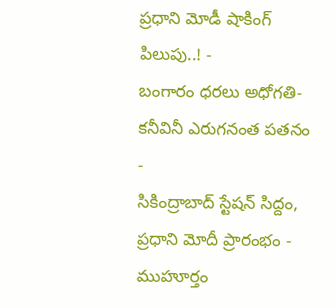ప్రధాని మోడీ షాకింగ్ పిలుపు..! -
బంగారం ధరలు అధోగతి- కనీవినీ ఎరుగనంత పతనం -
సికింద్రాబాద్ స్టేషన్ సిద్దం, ప్రధాని మోదీ ప్రారంభం - ముహూర్తం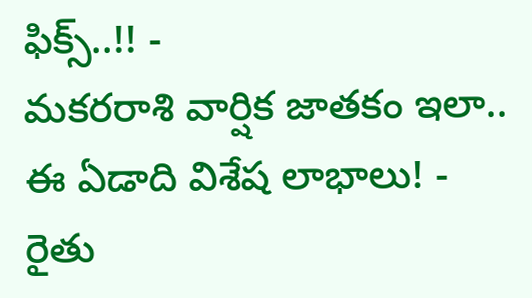ఫిక్స్..!! -
మకరరాశి వార్షిక జాతకం ఇలా.. ఈ ఏడాది విశేష లాభాలు! -
రైతు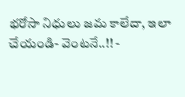భరోసా నిధులు జమ కాలేదా, ఇలా చేయండి- వెంటనే..!! -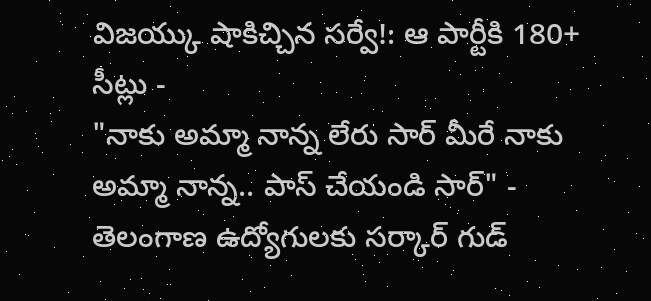విజయ్కు షాకిచ్చిన సర్వే!: ఆ పార్టీకి 180+ సీట్లు -
"నాకు అమ్మా నాన్న లేరు సార్ మీరే నాకు అమ్మా నాన్న.. పాస్ చేయండి సార్" -
తెలంగాణ ఉద్యోగులకు సర్కార్ గుడ్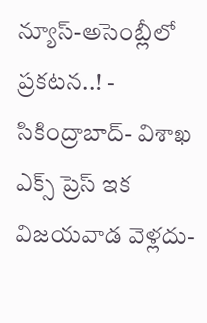న్యూస్-అసెంబ్లీలో ప్రకటన..! -
సికింద్రాబాద్- విశాఖ ఎక్స్ ప్రెస్ ఇక విజయవాడ వెళ్లదు-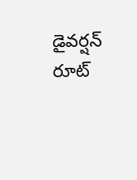డైవర్షన్ రూట్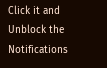Click it and Unblock the Notifications